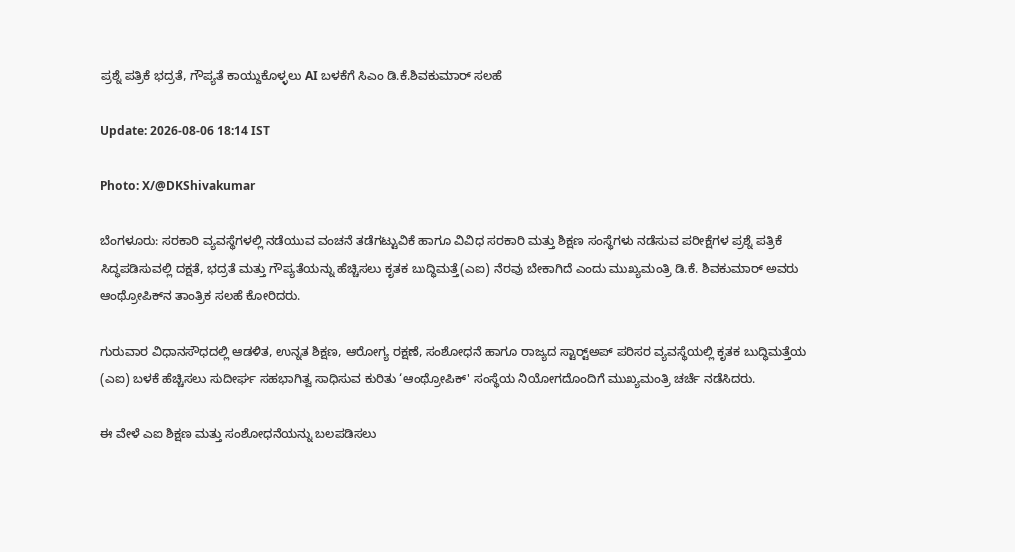ಪ್ರಶ್ನೆ ಪತ್ರಿಕೆ ಭದ್ರತೆ, ಗೌಪ್ಯತೆ ಕಾಯ್ದುಕೊಳ್ಳಲು AI ಬಳಕೆಗೆ ಸಿಎಂ ಡಿ.ಕೆ.ಶಿವಕುಮಾರ್ ಸಲಹೆ

Update: 2026-08-06 18:14 IST

Photo: X/@DKShivakumar

ಬೆಂಗಳೂರು: ಸರಕಾರಿ ವ್ಯವಸ್ಥೆಗಳಲ್ಲಿ ನಡೆಯುವ ವಂಚನೆ ತಡೆಗಟ್ಟುವಿಕೆ ಹಾಗೂ ವಿವಿಧ ಸರಕಾರಿ ಮತ್ತು ಶಿಕ್ಷಣ ಸಂಸ್ಥೆಗಳು ನಡೆಸುವ ಪರೀಕ್ಷೆಗಳ ಪ್ರಶ್ನೆ ಪತ್ರಿಕೆ ಸಿದ್ಧಪಡಿಸುವಲ್ಲಿ ದಕ್ಷತೆ, ಭದ್ರತೆ ಮತ್ತು ಗೌಪ್ಯತೆಯನ್ನು ಹೆಚ್ಚಿಸಲು ಕೃತಕ ಬುದ್ಧಿಮತ್ತೆ(ಎಐ) ನೆರವು ಬೇಕಾಗಿದೆ ಎಂದು ಮುಖ್ಯಮಂತ್ರಿ ಡಿ.ಕೆ. ಶಿವಕುಮಾರ್ ಅವರು ಆಂಥ್ರೋಪಿಕ್‍ನ ತಾಂತ್ರಿಕ ಸಲಹೆ ಕೋರಿದರು.

ಗುರುವಾರ ವಿಧಾನಸೌಧದಲ್ಲಿ ಆಡಳಿತ, ಉನ್ನತ ಶಿಕ್ಷಣ, ಆರೋಗ್ಯ ರಕ್ಷಣೆ, ಸಂಶೋಧನೆ ಹಾಗೂ ರಾಜ್ಯದ ಸ್ಟಾರ್ಟ್‍ಅಪ್ ಪರಿಸರ ವ್ಯವಸ್ಥೆಯಲ್ಲಿ ಕೃತಕ ಬುದ್ಧಿಮತ್ತೆಯ (ಎಐ) ಬಳಕೆ ಹೆಚ್ಚಿಸಲು ಸುದೀರ್ಘ ಸಹಭಾಗಿತ್ವ ಸಾಧಿಸುವ ಕುರಿತು ‘ಆಂಥ್ರೋಪಿಕ್' ಸಂಸ್ಥೆಯ ನಿಯೋಗದೊಂದಿಗೆ ಮುಖ್ಯಮಂತ್ರಿ ಚರ್ಚೆ ನಡೆಸಿದರು.

ಈ ವೇಳೆ ಎಐ ಶಿಕ್ಷಣ ಮತ್ತು ಸಂಶೋಧನೆಯನ್ನು ಬಲಪಡಿಸಲು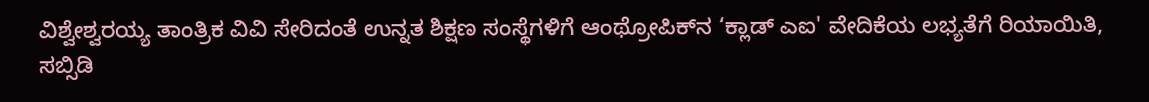ವಿಶ್ವೇಶ್ವರಯ್ಯ ತಾಂತ್ರಿಕ ವಿವಿ ಸೇರಿದಂತೆ ಉನ್ನತ ಶಿಕ್ಷಣ ಸಂಸ್ಥೆಗಳಿಗೆ ಆಂಥ್ರೋಪಿಕ್‍ನ ‘ಕ್ಲಾಡ್ ಎಐ' ವೇದಿಕೆಯ ಲಭ್ಯತೆಗೆ ರಿಯಾಯಿತಿ, ಸಬ್ಸಿಡಿ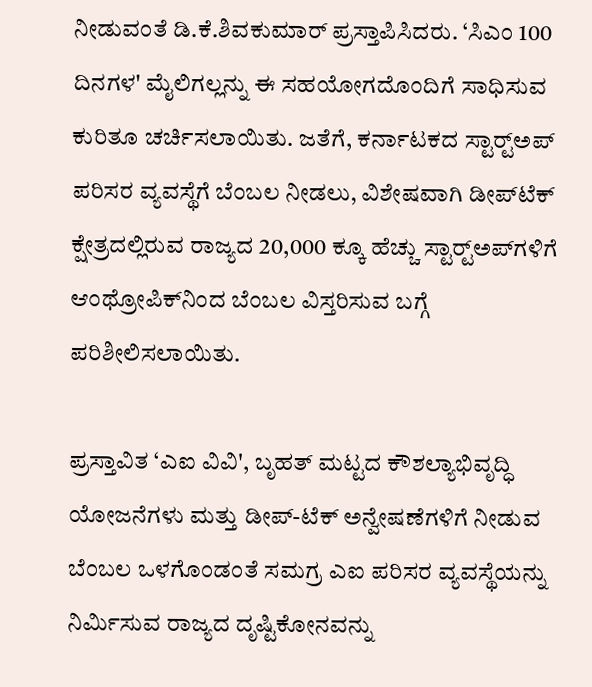ನೀಡುವಂತೆ ಡಿ.ಕೆ.ಶಿವಕುಮಾರ್ ಪ್ರಸ್ತಾಪಿಸಿದರು. ‘ಸಿಎಂ 100 ದಿನಗಳ' ಮೈಲಿಗಲ್ಲನ್ನು ಈ ಸಹಯೋಗದೊಂದಿಗೆ ಸಾಧಿಸುವ ಕುರಿತೂ ಚರ್ಚಿಸಲಾಯಿತು. ಜತೆಗೆ, ಕರ್ನಾಟಕದ ಸ್ಟಾರ್ಟ್‍ಅಪ್ ಪರಿಸರ ವ್ಯವಸ್ಥೆಗೆ ಬೆಂಬಲ ನೀಡಲು, ವಿಶೇಷವಾಗಿ ಡೀಪ್‍ಟೆಕ್ ಕ್ಷೇತ್ರದಲ್ಲಿರುವ ರಾಜ್ಯದ 20,000 ಕ್ಕೂ ಹೆಚ್ಚು ಸ್ಟಾರ್ಟ್‍ಅಪ್‍ಗಳಿಗೆ ಆಂಥ್ರೋಪಿಕ್‍ನಿಂದ ಬೆಂಬಲ ವಿಸ್ತರಿಸುವ ಬಗ್ಗೆ ಪರಿಶೀಲಿಸಲಾಯಿತು.

ಪ್ರಸ್ತಾವಿತ ‘ಎಐ ವಿವಿ', ಬೃಹತ್ ಮಟ್ಟದ ಕೌಶಲ್ಯಾಭಿವೃದ್ಧಿ ಯೋಜನೆಗಳು ಮತ್ತು ಡೀಪ್-ಟೆಕ್ ಅನ್ವೇಷಣೆಗಳಿಗೆ ನೀಡುವ ಬೆಂಬಲ ಒಳಗೊಂಡಂತೆ ಸಮಗ್ರ ಎಐ ಪರಿಸರ ವ್ಯವಸ್ಥೆಯನ್ನು ನಿರ್ಮಿಸುವ ರಾಜ್ಯದ ದೃಷ್ಟಿಕೋನವನ್ನು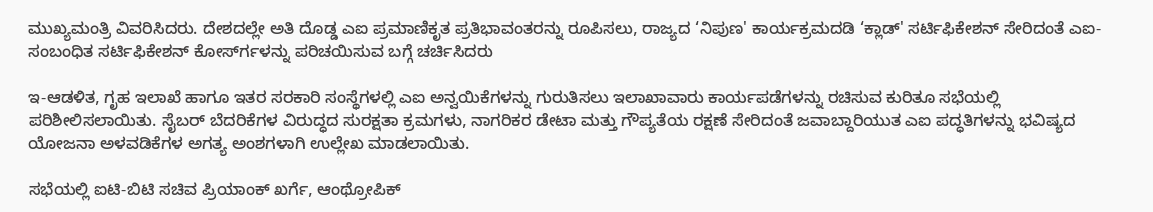ಮುಖ್ಯಮಂತ್ರಿ ವಿವರಿಸಿದರು. ದೇಶದಲ್ಲೇ ಅತಿ ದೊಡ್ಡ ಎಐ ಪ್ರಮಾಣಿಕೃತ ಪ್ರತಿಭಾವಂತರನ್ನು ರೂಪಿಸಲು, ರಾಜ್ಯದ ‘ನಿಪುಣ' ಕಾರ್ಯಕ್ರಮದಡಿ ‘ಕ್ಲಾಡ್' ಸರ್ಟಿಫಿಕೇಶನ್ ಸೇರಿದಂತೆ ಎಐ-ಸಂಬಂಧಿತ ಸರ್ಟಿಫಿಕೇಶನ್ ಕೋರ್ಸ್‍ಗಳನ್ನು ಪರಿಚಯಿಸುವ ಬಗ್ಗೆ ಚರ್ಚಿಸಿದರು

ಇ-ಆಡಳಿತ, ಗೃಹ ಇಲಾಖೆ ಹಾಗೂ ಇತರ ಸರಕಾರಿ ಸಂಸ್ಥೆಗಳಲ್ಲಿ ಎಐ ಅನ್ವಯಿಕೆಗಳನ್ನು ಗುರುತಿಸಲು ಇಲಾಖಾವಾರು ಕಾರ್ಯಪಡೆಗಳನ್ನು ರಚಿಸುವ ಕುರಿತೂ ಸಭೆಯಲ್ಲಿ ಪರಿಶೀಲಿಸಲಾಯಿತು. ಸೈಬರ್ ಬೆದರಿಕೆಗಳ ವಿರುದ್ಧದ ಸುರಕ್ಷತಾ ಕ್ರಮಗಳು, ನಾಗರಿಕರ ಡೇಟಾ ಮತ್ತು ಗೌಪ್ಯತೆಯ ರಕ್ಷಣೆ ಸೇರಿದಂತೆ ಜವಾಬ್ದಾರಿಯುತ ಎಐ ಪದ್ಧತಿಗಳನ್ನು ಭವಿಷ್ಯದ ಯೋಜನಾ ಅಳವಡಿಕೆಗಳ ಅಗತ್ಯ ಅಂಶಗಳಾಗಿ ಉಲ್ಲೇಖ ಮಾಡಲಾಯಿತು.

ಸಭೆಯಲ್ಲಿ ಐಟಿ-ಬಿಟಿ ಸಚಿವ ಪ್ರಿಯಾಂಕ್ ಖರ್ಗೆ, ಆಂಥ್ರೋಪಿಕ್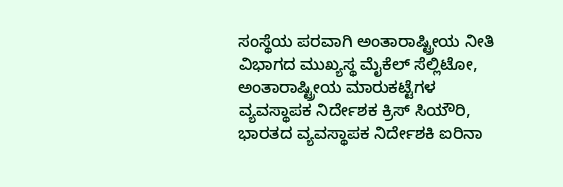ಸಂಸ್ಥೆಯ ಪರವಾಗಿ ಅಂತಾರಾಷ್ಟ್ರೀಯ ನೀತಿ ವಿಭಾಗದ ಮುಖ್ಯಸ್ಥ ಮೈಕೆಲ್ ಸೆಲ್ಲಿಟೋ, ಅಂತಾರಾಷ್ಟ್ರೀಯ ಮಾರುಕಟ್ಟೆಗಳ ವ್ಯವಸ್ಥಾಪಕ ನಿರ್ದೇಶಕ ಕ್ರಿಸ್ ಸಿಯೌರಿ, ಭಾರತದ ವ್ಯವಸ್ಥಾಪಕ ನಿರ್ದೇಶಕಿ ಐರಿನಾ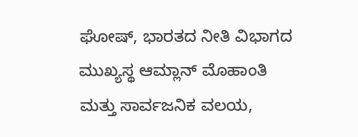ಘೋಷ್, ಭಾರತದ ನೀತಿ ವಿಭಾಗದ ಮುಖ್ಯಸ್ಥ ಆಮ್ಲಾನ್ ಮೊಹಾಂತಿ ಮತ್ತು ಸಾರ್ವಜನಿಕ ವಲಯ,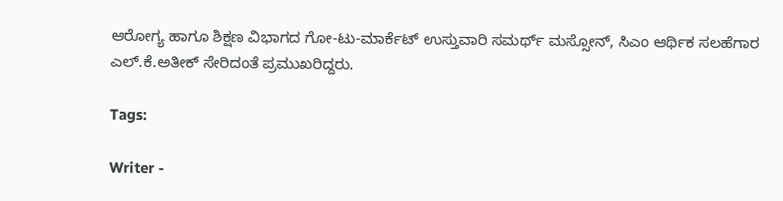ಆರೋಗ್ಯ ಹಾಗೂ ಶಿಕ್ಷಣ ವಿಭಾಗದ ಗೋ-ಟು-ಮಾರ್ಕೆಟ್ ಉಸ್ತುವಾರಿ ಸಮರ್ಥ್ ಮಸ್ಸೋನ್, ಸಿಎಂ ಆರ್ಥಿಕ ಸಲಹೆಗಾರ ಎಲ್.ಕೆ.ಅತೀಕ್ ಸೇರಿದಂತೆ ಪ್ರಮುಖರಿದ್ದರು.

Tags:

Writer -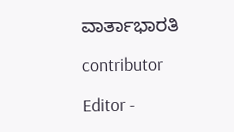ವಾರ್ತಾಭಾರತಿ

contributor

Editor -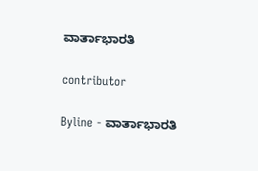ವಾರ್ತಾಭಾರತಿ

contributor

Byline - ವಾರ್ತಾಭಾರತಿ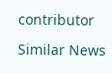contributor

Similar News